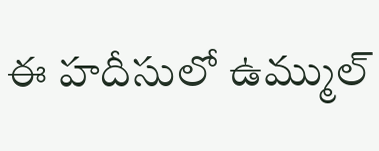ఈ హదీసులో ఉమ్ముల్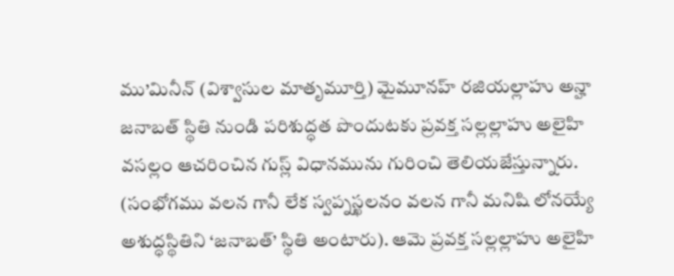ము’మినీన్ (విశ్వాసుల మాతృమూర్తి) మైమూనహ్ రజియల్లాహు అన్హా జనాబత్ స్థితి నుండి పరిశుద్ధత పొందుటకు ప్రవక్త సల్లల్లాహు అలైహి వసల్లం ఆచరించిన గుస్ల్ విధానమును గురించి తెలియజేస్తున్నారు. (సంభోగము వలన గానీ లేక స్వప్నస్ఖలనం వలన గానీ మనిషి లోనయ్యే అశుద్ధస్థితిని ‘జనాబత్’ స్థితి అంటారు). ఆమె ప్రవక్త సల్లల్లాహు అలైహి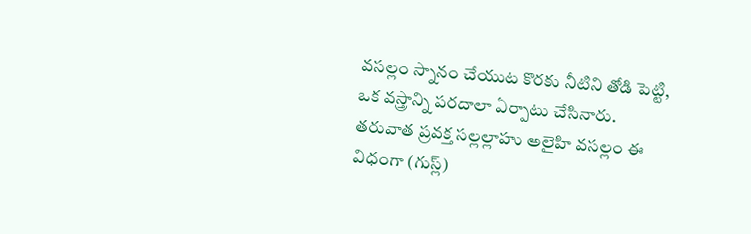వసల్లం స్నానం చేయుట కొరకు నీటిని తోడి పెట్టి, ఒక వస్త్రాన్ని పరదాలా ఏర్పాటు చేసినారు. తరువాత ప్రవక్త సల్లల్లాహు అలైహి వసల్లం ఈ విధంగా (గుస్ల్)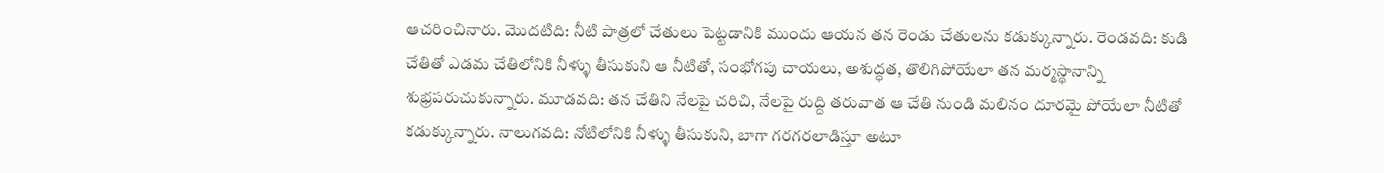ఆచరించినారు. మొదటిది: నీటి పాత్రలో చేతులు పెట్టడానికి ముందు ఆయన తన రెండు చేతులను కడుక్కున్నారు. రెండవది: కుడి చేతితో ఎడమ చేతిలోనికి నీళ్ళు తీసుకుని ఆ నీటితో, సంభోగపు చాయలు, అశుద్ధత, తొలిగిపోయేలా తన మర్మస్థానాన్ని శుభ్రపరుచుకున్నారు. మూడవది: తన చేతిని నేలపై చరిచి, నేలపై రుద్ది తరువాత ఆ చేతి నుండి మలినం దూరమై పోయేలా నీటితో కడుక్కున్నారు. నాలుగవది: నోటిలోనికి నీళ్ళు తీసుకుని, బాగా గరగరలాడిస్తూ అటూ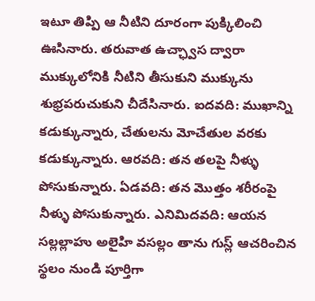ఇటూ తిప్పి ఆ నీటిని దూరంగా పుక్కిలించి ఊసినారు. తరువాత ఉచ్ఛ్వాస ద్వారా ముక్కులోనికి నీటిని తీసుకుని ముక్కును శుభ్రపరుచుకుని చీదేసినారు. ఐదవది: ముఖాన్ని కడుక్కున్నారు, చేతులను మోచేతుల వరకు కడుక్కున్నారు. ఆరవది: తన తలపై నీళ్ళు పోసుకున్నారు. ఏడవది: తన మొత్తం శరీరంపై నీళ్ళు పోసుకున్నారు. ఎనిమిదవది: ఆయన సల్లల్లాహు అలైహి వసల్లం తాను గుస్ల్ ఆచరించిన స్థలం నుండి పూర్తిగా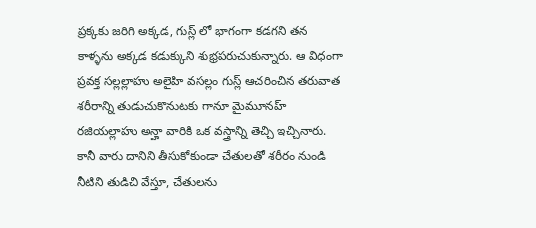ప్రక్కకు జరిగి అక్కడ, గుస్ల్ లో భాగంగా కడగని తన కాళ్ళను అక్కడ కడుక్కుని శుభ్రపరుచుకున్నారు. ఆ విధంగా ప్రవక్త సల్లల్లాహు అలైహి వసల్లం గుస్ల్ ఆచరించిన తరువాత శరీరాన్ని తుడుచుకొనుటకు గానూ మైమూనహ్ రజియల్లాహు అన్హా వారికి ఒక వస్త్రాన్ని తెచ్చి ఇచ్చినారు. కానీ వారు దానిని తీసుకోకుండా చేతులతో శరీరం నుండి నీటిని తుడిచి వేస్తూ, చేతులను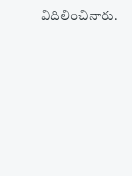విదిలించినారు.